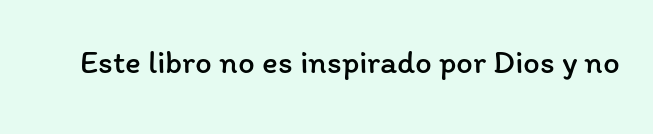Este libro no es inspirado por Dios y no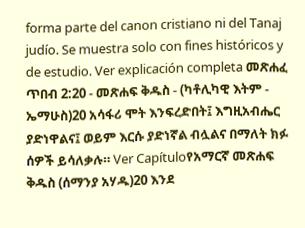forma parte del canon cristiano ni del Tanaj judío. Se muestra solo con fines históricos y de estudio. Ver explicación completa መጽሐፈ ጥበብ 2:20 - መጽሐፍ ቅዱስ - (ካቶሊካዊ እትም - ኤማሁስ)20 አሳፋሪ ሞት እንፍረድበት፤ እግዚአብሔር ያድነዋልና፤ ወይም እርሱ ያድነኛል ብሏልና በማለት ክፉ ሰዎች ይሳለቃሉ። Ver Capítuloየአማርኛ መጽሐፍ ቅዱስ (ሰማንያ አሃዱ)20 እንደ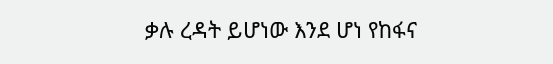ቃሉ ረዳት ይሆነው እንደ ሆነ የከፋና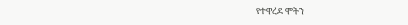የተዋረደ ሞትን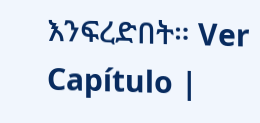እንፍረድበት። Ver Capítulo |